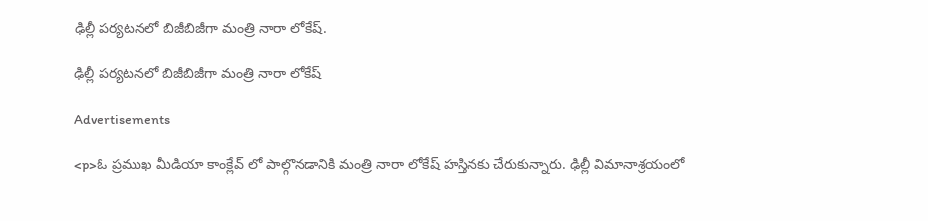ఢిల్లీ పర్యటనలో బిజీబిజీగా మంత్రి నారా లోకేష్.

ఢిల్లీ పర్యటనలో బిజీబిజీగా మంత్రి నారా లోకేష్

Advertisements

<p>ఓ ప్రముఖ మీడియా కాంక్లేవ్ లో పాల్గొనడానికి మంత్రి నారా లోకేష్ హస్తినకు చేరుకున్నారు. ఢిల్లీ విమానాశ్రయంలో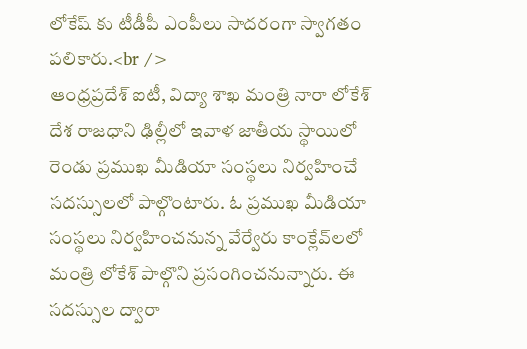లోకేష్ కు టీడీపీ ఎంపీలు సాదరంగా స్వాగతం పలికారు.<br />
ఆంధ్రప్రదేశ్ ఐటీ, విద్యా శాఖ మంత్రి నారా లోకేశ్ దేశ రాజధాని ఢిల్లీలో ఇవాళ జాతీయ స్థాయిలో రెండు ప్రముఖ మీడియా సంస్థలు నిర్వహించే సదస్సులలో పాల్గొంటారు. ఓ ప్రముఖ మీడియా సంస్థలు నిర్వహించనున్న వేర్వేరు కాంక్లేవ్‌లలో మంత్రి లోకేశ్ పాల్గొని ప్రసంగించనున్నారు. ఈ సదస్సుల ద్వారా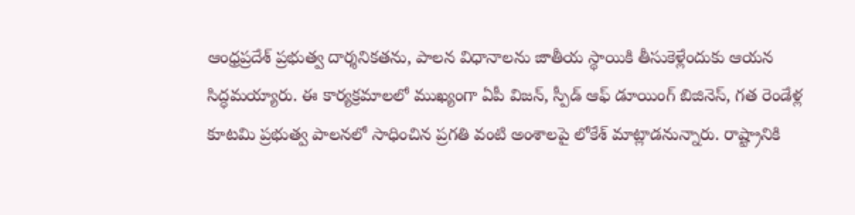ఆంధ్రప్రదేశ్ ప్రభుత్వ దార్శనికతను, పాలన విధానాలను జాతీయ స్థాయికి తీసుకెళ్లేందుకు ఆయన సిద్ధమయ్యారు. ఈ కార్యక్రమాలలో ముఖ్యంగా ఏపీ విజన్, స్పీడ్ ఆఫ్ డూయింగ్ బిజినెస్, గత రెండేళ్ల కూటమి ప్రభుత్వ పాలనలో సాధించిన ప్రగతి వంటి అంశాలపై లోకేశ్ మాట్లాడనున్నారు. రాష్ట్రానికి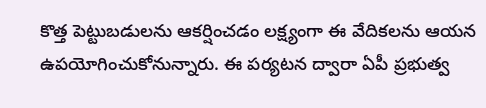కొత్త పెట్టుబడులను ఆకర్షించడం లక్ష్యంగా ఈ వేదికలను ఆయన ఉపయోగించుకోనున్నారు. ఈ పర్యటన ద్వారా ఏపీ ప్రభుత్వ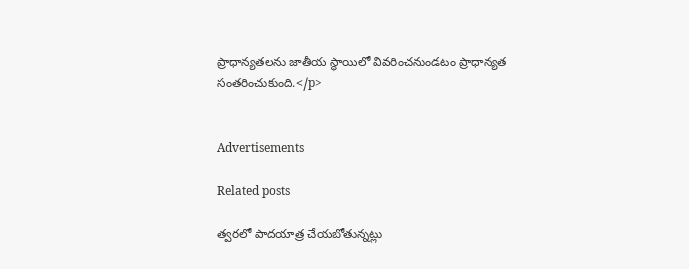ప్రాధాన్యతలను జాతీయ స్థాయిలో వివరించనుండటం ప్రాధాన్యత సంతరించుకుంది.</p>


Advertisements

Related posts

త్వరలో పాదయాత్ర చేయబోతున్నట్లు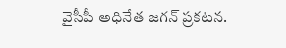వైసీపీ అధినేత జగన్ ప్రకటన.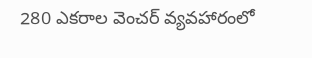280 ఎకరాల వెంచర్‌ వ్యవహారంలో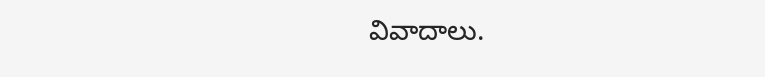వివాదాలు.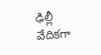ఢిల్లీ వేదికగా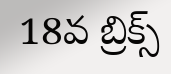18వ బ్రిక్స్‌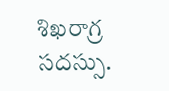శిఖరాగ్ర సదస్సు.